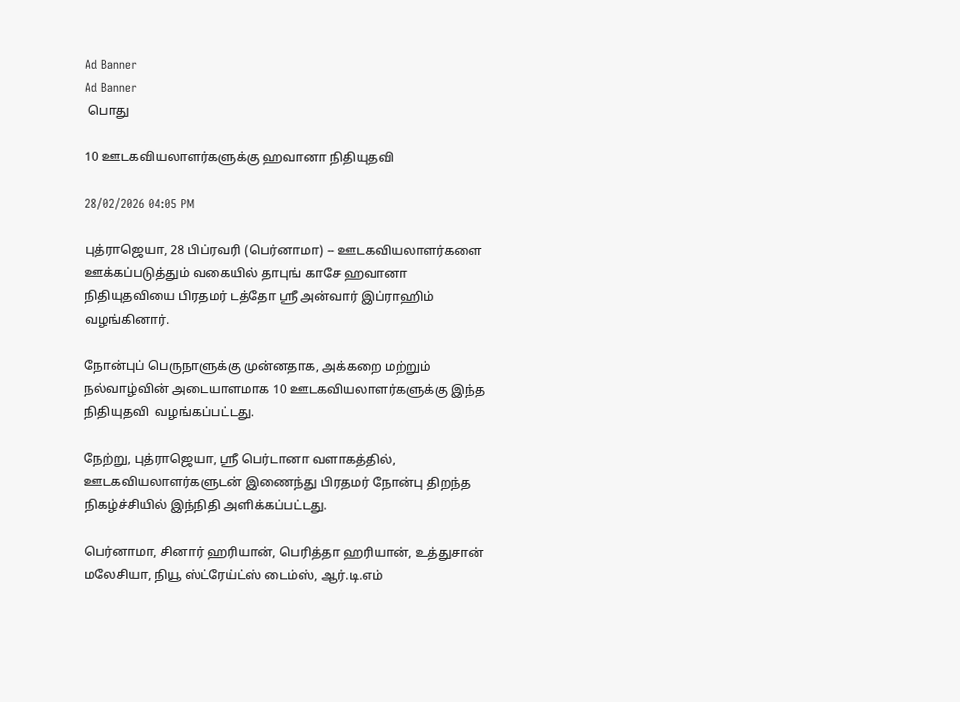Ad Banner
Ad Banner
 பொது

10 ஊடகவியலாளர்களுக்கு ஹவானா நிதியுதவி

28/02/2026 04:05 PM

புத்ராஜெயா, 28 பிப்ரவரி (பெர்னாமா) -- ஊடகவியலாளர்களை ஊக்கப்படுத்தும் வகையில் தாபுங் காசே ஹவானா நிதியுதவியை பிரதமர் டத்தோ ஶ்ரீ அன்வார் இப்ராஹிம் வழங்கினார்.

நோன்புப் பெருநாளுக்கு முன்னதாக, அக்கறை மற்றும் நல்வாழ்வின் அடையாளமாக 10 ஊடகவியலாளர்களுக்கு இந்த நிதியுதவி  வழங்கப்பட்டது.

நேற்று, புத்ராஜெயா, ஶ்ரீ பெர்டானா வளாகத்தில், ஊடகவியலாளர்களுடன் இணைந்து பிரதமர் நோன்பு திறந்த நிகழ்ச்சியில் இந்நிதி அளிக்கப்பட்டது.

பெர்னாமா, சினார் ஹரியான், பெரித்தா ஹரியான், உத்துசான் மலேசியா, நியூ ஸ்ட்ரேய்ட்ஸ் டைம்ஸ், ஆர்.டி.எம்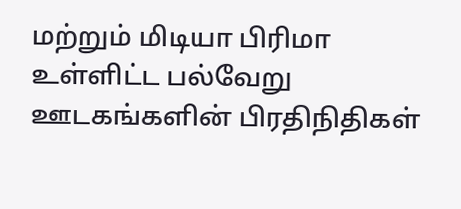மற்றும் மிடியா பிரிமா உள்ளிட்ட பல்வேறு ஊடகங்களின் பிரதிநிதிகள்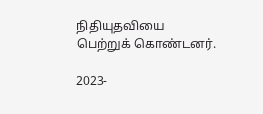நிதியுதவியை பெற்றுக் கொண்டனர்.

2023-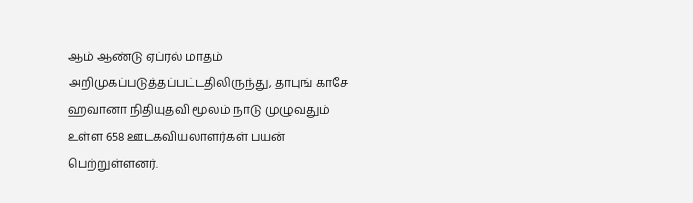ஆம் ஆண்டு ஏப்ரல் மாதம் அறிமுகப்படுத்தப்பட்டதிலிருந்து, தாபுங் காசே ஹவானா நிதியுதவி மூலம் நாடு முழுவதும் உள்ள 658 ஊடகவியலாளர்கள் பயன் பெற்றுள்ளனர்.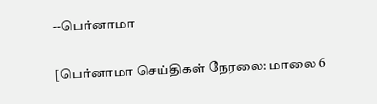--பெர்னாமா

[பெர்னாமா செய்திகள் நேரலை: மாலை 6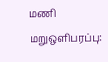மணி மறுஒளிபரப்பு: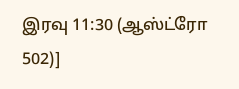இரவு 11:30 (ஆஸ்ட்ரோ 502)]